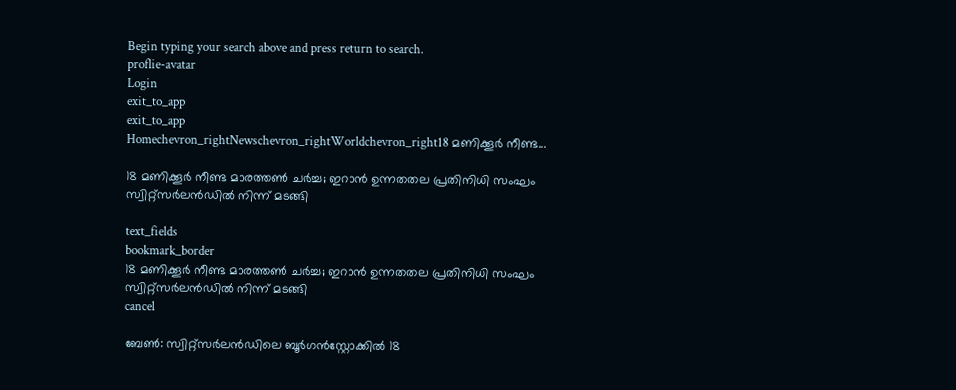Begin typing your search above and press return to search.
proflie-avatar
Login
exit_to_app
exit_to_app
Homechevron_rightNewschevron_rightWorldchevron_right18 മണിക്കൂർ നീണ്ട...

18 മണിക്കൂർ നീണ്ട മാരത്തൺ ചർച്ച; ഇറാൻ ഉന്നതതല പ്രതിനിധി സംഘം സ്വിറ്റ്സർലൻഡിൽ നിന്ന് മടങ്ങി

text_fields
bookmark_border
18 മണിക്കൂർ നീണ്ട മാരത്തൺ ചർച്ച; ഇറാൻ ഉന്നതതല പ്രതിനിധി സംഘം സ്വിറ്റ്സർലൻഡിൽ നിന്ന് മടങ്ങി
cancel

ബേൺ: സ്വിറ്റ്സർലൻഡിലെ ബൂർഗൻസ്റ്റോക്കിൽ 18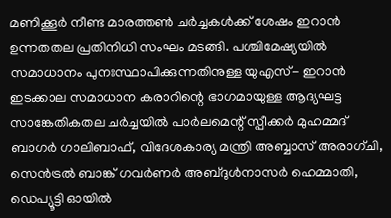മണിക്കൂർ നീണ്ട മാരത്തൺ ചർച്ചകൾക്ക് ശേഷം ഇറാൻ ഉന്നതതല പ്രതിനിധി സംഘം മടങ്ങി. പശ്ചിമേഷ്യയിൽ സമാധാനം പുനഃസ്ഥാപിക്കുന്നതിനുള്ള യുഎസ്- ഇറാൻ ഇടക്കാല സമാധാന കരാറിന്റെ ഭാഗമായുള്ള ആദ്യഘട്ട സാങ്കേതികതല ചർച്ചയിൽ പാർലമെന്റ് സ്പീക്കർ മുഹമ്മദ് ബാഗർ ഗാലിബാഫ്, വിദേശകാര്യ മന്ത്രി അബ്ബാസ് അരാഗ്ചി, സെൻട്രൽ ബാങ്ക് ഗവർണർ അബ്ദുൾനാസർ ഹെമ്മാതി, ഡെപ്യൂട്ടി ഓയിൽ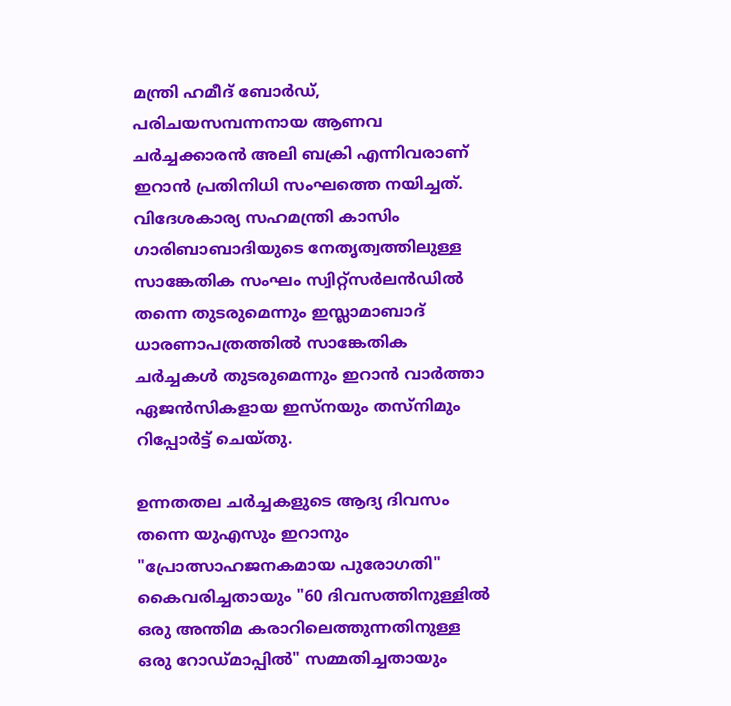മന്ത്രി ഹമീദ് ബോർഡ്, പരിചയസമ്പന്നനായ ആണവ ചർച്ചക്കാരൻ അലി ബക്രി എന്നിവരാണ് ഇറാൻ പ്രതിനിധി സംഘത്തെ നയിച്ചത്. വിദേശകാര്യ സഹമന്ത്രി കാസിം ഗാരിബാബാദിയുടെ നേതൃത്വത്തിലുള്ള സാങ്കേതിക സംഘം സ്വിറ്റ്സർലൻഡിൽ തന്നെ തുടരുമെന്നും ഇസ്ലാമാബാദ് ധാരണാപത്രത്തിൽ സാങ്കേതിക ചർച്ചകൾ തുടരുമെന്നും ഇറാൻ വാർത്താ ഏജൻസികളായ ഇസ്നയും തസ്നിമും റിപ്പോർട്ട് ചെയ്തു.

ഉന്നതതല ചർച്ചകളുടെ ആദ്യ ദിവസം തന്നെ യുഎസും ഇറാനും "പ്രോത്സാഹജനകമായ പുരോഗതി" കൈവരിച്ചതായും "60 ദിവസത്തിനുള്ളിൽ ഒരു അന്തിമ കരാറിലെത്തുന്നതിനുള്ള ഒരു റോഡ്മാപ്പിൽ" സമ്മതിച്ചതായും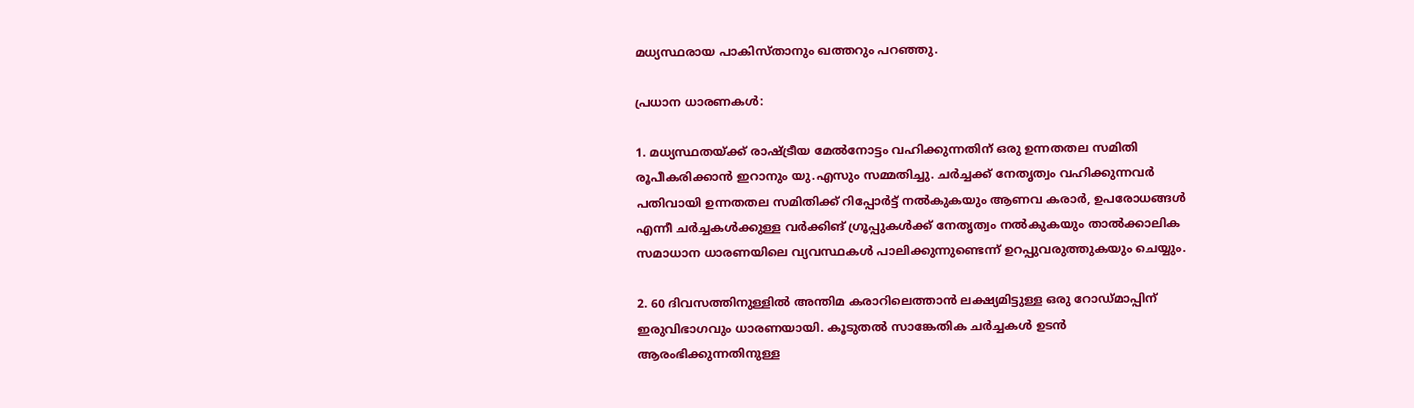മധ്യസ്ഥരായ പാകിസ്താനും ഖത്തറും പറഞ്ഞു.

പ്രധാന ധാരണകൾ:

1. മധ്യസ്ഥതയ്ക്ക് രാഷ്ട്രീയ മേൽനോട്ടം വഹിക്കുന്നതിന് ഒരു ഉന്നതതല സമിതി രൂപീകരിക്കാൻ ഇറാനും യു.എസും സമ്മതിച്ചു. ചർച്ചക്ക് നേതൃത്വം വഹിക്കുന്നവർ പതിവായി ഉന്നതതല സമിതിക്ക് റിപ്പോർട്ട് നൽകുകയും ആണവ കരാർ, ഉപരോധങ്ങൾ എന്നീ ചർച്ചകൾക്കുള്ള വർക്കിങ് ഗ്രൂപ്പുകൾക്ക് നേതൃത്വം നൽകുകയും താൽക്കാലിക സമാധാന ധാരണയിലെ വ്യവസ്ഥകൾ പാലിക്കുന്നുണ്ടെന്ന് ഉറപ്പുവരുത്തുകയും ചെയ്യും.

2. 60 ദിവസത്തിനുള്ളിൽ അന്തിമ കരാറിലെത്താൻ ലക്ഷ്യമിട്ടുള്ള ഒരു റോഡ്മാപ്പിന് ഇരുവിഭാഗവും ധാരണയായി. കൂടുതൽ സാങ്കേതിക ചർച്ചകൾ ഉടൻ ആരംഭിക്കുന്നതിനുള്ള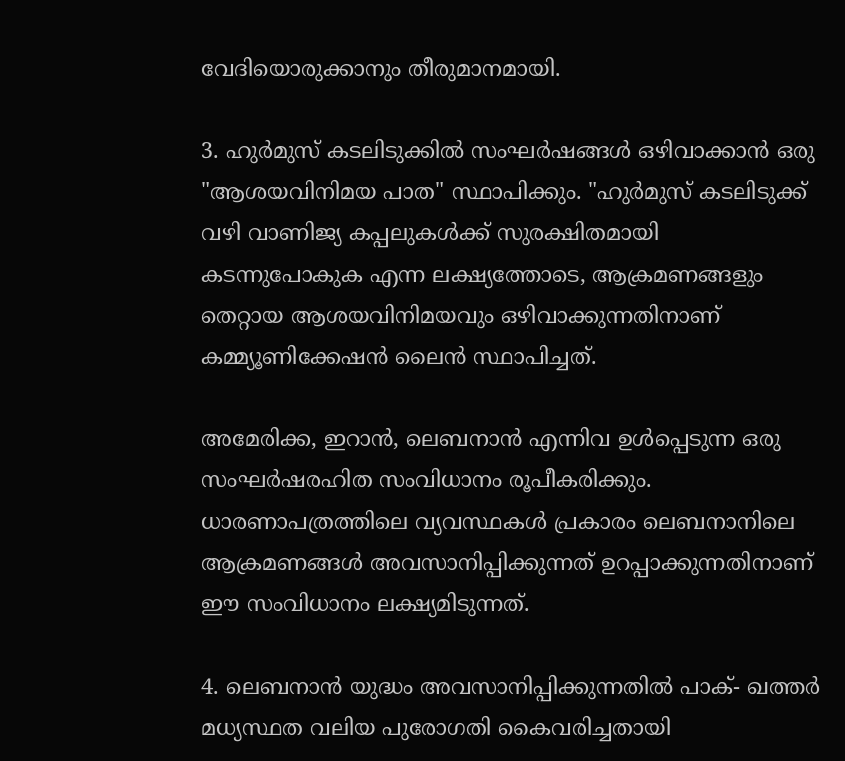വേദിയൊരുക്കാനും തീരുമാനമായി.

3. ഹുർമുസ് കടലിടുക്കിൽ സംഘർഷങ്ങൾ ഒഴിവാക്കാൻ ഒരു "ആശയവിനിമയ പാത" സ്ഥാപിക്കും. "ഹുർമുസ് കടലിടുക്ക് വഴി വാണിജ്യ കപ്പലുകൾക്ക് സുരക്ഷിതമായി കടന്നുപോകുക എന്ന ലക്ഷ്യത്തോടെ, ആക്രമണങ്ങളും തെറ്റായ ആശയവിനിമയവും ഒഴിവാക്കുന്നതിനാണ് കമ്മ്യൂണിക്കേഷൻ ലൈൻ സ്ഥാപിച്ചത്.

അമേരിക്ക, ഇറാൻ, ലെബനാൻ എന്നിവ ഉൾപ്പെടുന്ന ഒരു സംഘർഷരഹിത സംവിധാനം രൂപീകരിക്കും. ധാരണാപത്രത്തിലെ വ്യവസ്ഥകൾ പ്രകാരം ലെബനാനിലെ ആക്രമണങ്ങൾ അവസാനിപ്പിക്കുന്നത് ഉറപ്പാക്കുന്നതിനാണ് ഈ സംവിധാനം ലക്ഷ്യമിടുന്നത്.

4. ലെബനാൻ യുദ്ധം അവസാനിപ്പിക്കുന്നതിൽ പാക്- ഖത്തർ മധ്യസ്ഥത വലിയ പുരോഗതി കൈവരിച്ചതായി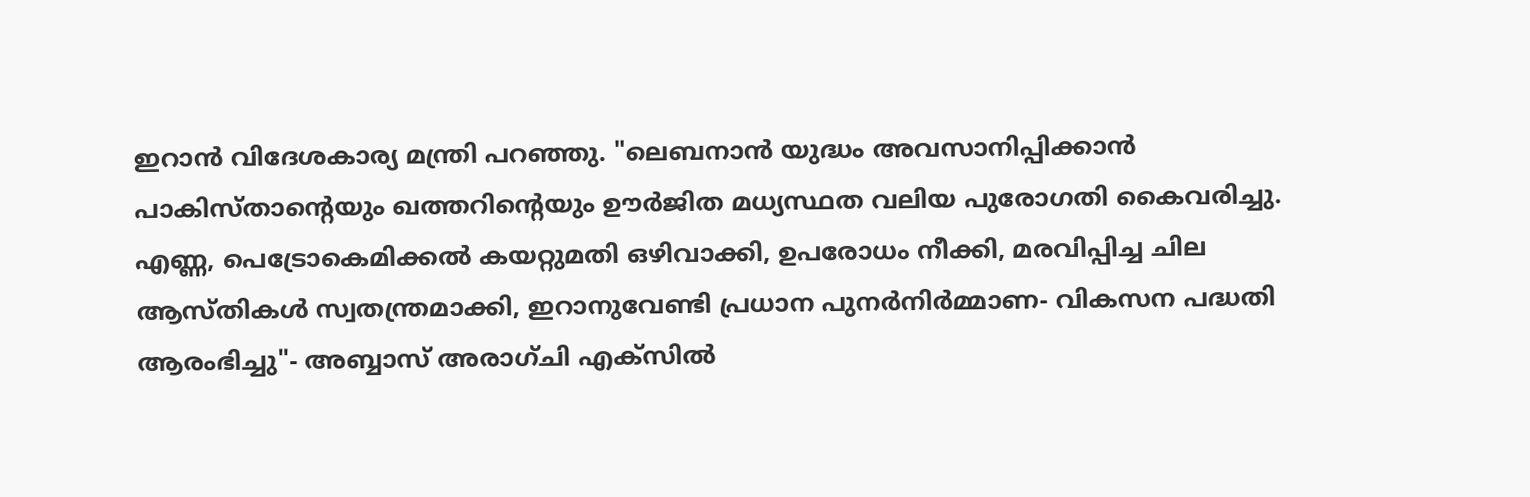ഇറാൻ വിദേശകാര്യ മന്ത്രി പറഞ്ഞു. "ലെബനാൻ യുദ്ധം അവസാനിപ്പിക്കാൻ പാകിസ്താന്റെയും ഖത്തറിന്റെയും ഊർജിത മധ്യസ്ഥത വലിയ പുരോഗതി കൈവരിച്ചു. എണ്ണ, പെട്രോകെമിക്കൽ കയറ്റുമതി ഒഴിവാക്കി, ഉപരോധം നീക്കി, മരവിപ്പിച്ച ചില ആസ്തികൾ സ്വതന്ത്രമാക്കി, ഇറാനുവേണ്ടി പ്രധാന പുനർനിർമ്മാണ- വികസന പദ്ധതി ആരംഭിച്ചു"- അബ്ബാസ് അരാഗ്ചി എക്സിൽ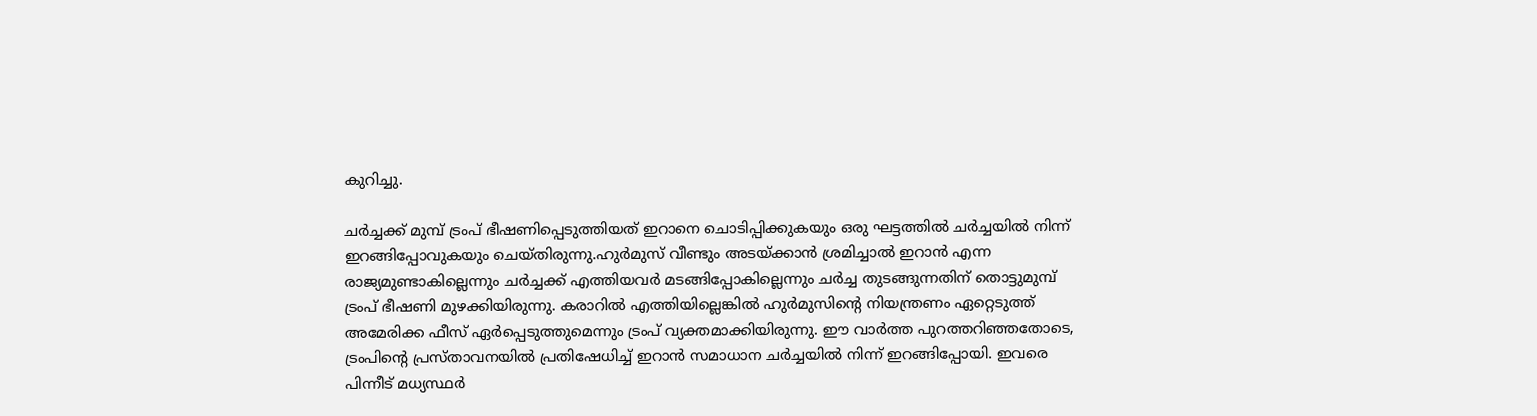കുറിച്ചു.

ചർച്ചക്ക് മുമ്പ് ട്രംപ് ഭീഷണിപ്പെടുത്തിയത് ഇറാനെ ചൊടിപ്പിക്കുകയും ഒരു ഘട്ടത്തിൽ ചർച്ചയിൽ നിന്ന് ഇറങ്ങിപ്പോവുകയും ചെയ്തിരുന്നു.ഹുർമുസ് വീണ്ടും അടയ്ക്കാൻ ശ്രമിച്ചാൽ ഇറാൻ എന്ന രാജ്യമുണ്ടാകില്ലെന്നും ചർച്ചക്ക് എത്തിയവർ മടങ്ങിപ്പോകില്ലെന്നും ചർച്ച തുടങ്ങുന്നതിന് തൊട്ടുമുമ്പ് ട്രംപ് ഭീഷണി മുഴക്കിയിരുന്നു. കരാറിൽ എത്തിയില്ലെങ്കിൽ ഹുർമുസിന്റെ നിയന്ത്രണം ഏറ്റെടുത്ത് അമേരിക്ക ഫീസ് ഏർപ്പെടുത്തുമെന്നും ട്രംപ് വ്യക്തമാക്കിയിരുന്നു. ഈ വാർത്ത പുറത്തറിഞ്ഞതോടെ, ട്രംപിന്റെ പ്രസ്താവനയിൽ പ്രതിഷേധിച്ച് ഇറാൻ സമാധാന ചർച്ചയിൽ നിന്ന് ഇറങ്ങിപ്പോയി. ഇവരെ പിന്നീട് മധ്യസ്ഥർ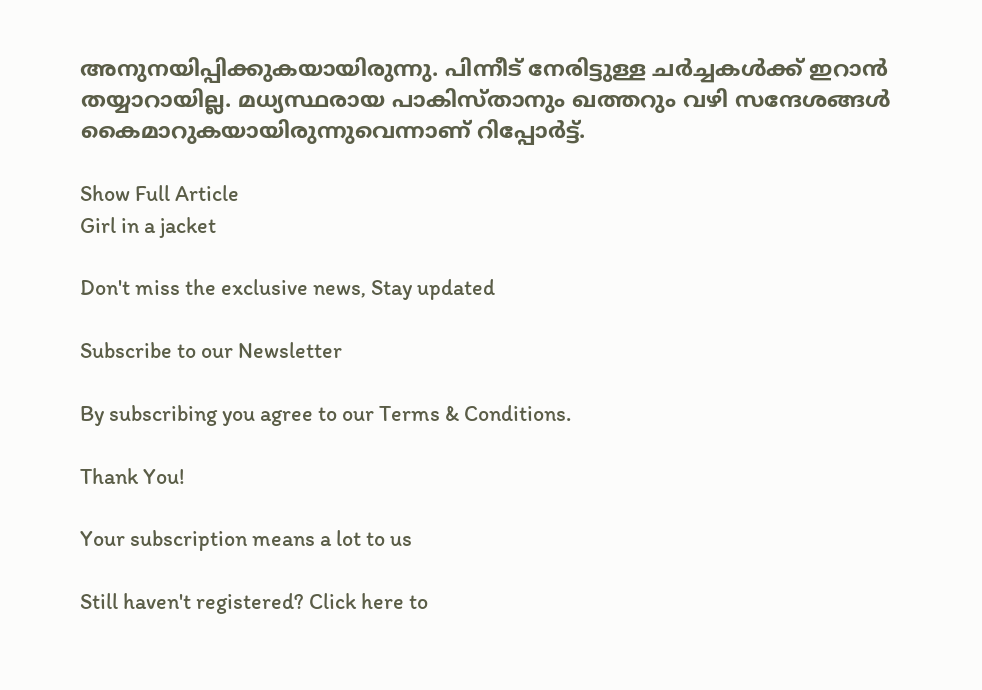അനുനയിപ്പിക്കുകയായിരുന്നു. പിന്നീട് നേരിട്ടുള്ള ചർച്ചകൾക്ക് ഇറാൻ തയ്യാറായില്ല. മധ്യസ്ഥരായ പാകിസ്താനും ഖത്തറും വഴി സന്ദേശങ്ങൾ കൈമാറുകയായിരുന്നുവെന്നാണ് റിപ്പോർട്ട്.

Show Full Article
Girl in a jacket

Don't miss the exclusive news, Stay updated

Subscribe to our Newsletter

By subscribing you agree to our Terms & Conditions.

Thank You!

Your subscription means a lot to us

Still haven't registered? Click here to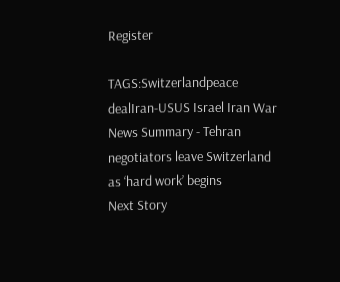Register

TAGS:Switzerlandpeace dealIran-USUS Israel Iran War
News Summary - Tehran negotiators leave Switzerland as ‘hard work’ begins
Next Story